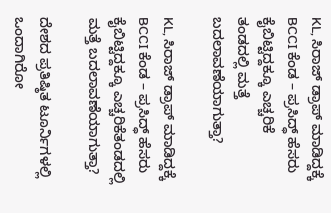KL, ಸಿರಾಜ್ ಡ್ರಾಪ್ ಮಾಡಿದ್ದಕ್ಕೆ BCCI ಕೆಂಡ – ಪ್ರಸಿದ್ಧ್ ಹೆಸರು ಕೈಬಿಟ್ಟಿದ್ದಕ್ಕೂ ಎಚ್ಚರಿಕೆ
ತಂಡದಲ್ಲಿ ಮತ್ತೆ ಬದಲಾವಣೆಯಾಗುತ್ತಾ?

KL, ಸಿರಾಜ್ ಡ್ರಾಪ್ ಮಾಡಿದ್ದಕ್ಕೆ BCCI ಕೆಂಡ – ಪ್ರಸಿದ್ಧ್ ಹೆಸರು ಕೈಬಿಟ್ಟಿದ್ದಕ್ಕೂ ಎಚ್ಚರಿಕೆತಂಡದಲ್ಲಿ ಮತ್ತೆ ಬದಲಾವಣೆಯಾಗುತ್ತಾ?

ದೇಶದ ಪ್ರತಿಷ್ಠಿತ ಟೂರ್ನಿಗಳಲ್ಲಿ ಒಂದಾಗಿರೋ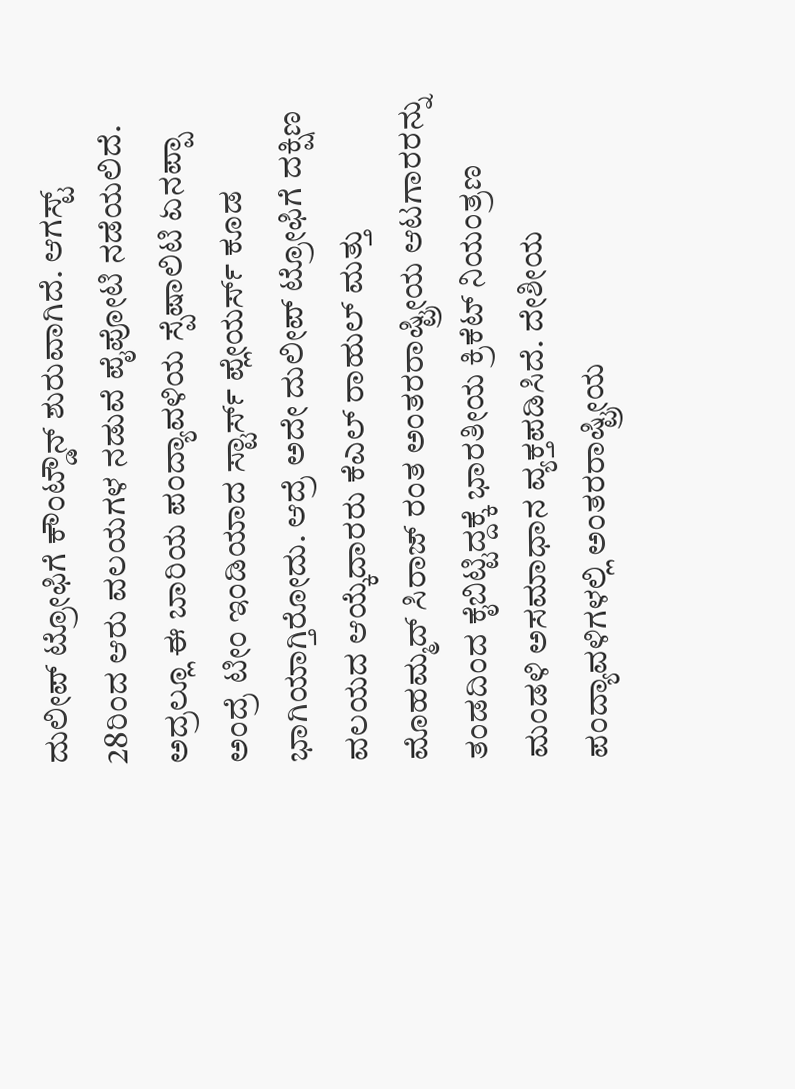ದುಲೀಪ್ ಟ್ರೋಫಿಗೆ ಕೌಂಟ್ಡೌನ್ ಶುರುವಾಗಿದೆ. ಆಗಸ್ಟ್ 28ರಿಂದ ಆರು ವಲಯಗಳ ನಡುವೆ ಪೈಪೋಟಿ ನಡೆಯಲಿದೆ. ಅದ್ರಲ್ಲೂ ಈ ಬಾರಿಯ ಪಂದ್ಯಾವಳಿಯ ಸ್ಪೆಷಾಲಿಟಿ ಏನಪ್ಪಾ ಅಂದ್ರೆ ಟೀಂ ಇಂಡಿಯಾದ ಸ್ಟಾರ್ಸ್ ಪ್ಲೇಯರ್ಸ್ ಕೂಡ ಭಾಗಿಯಾಗ್ತಿರೋದು. ಆದ್ರೆ ಅದೇ ದುಲೀಪ್ ಟ್ರೋಫಿಗೆ ದಕ್ಷಿಣ ವಲಯದ ಆಯ್ಕೆದಾರರು ಕೆಎಲ್ ರಾಹುಲ್ ಮತ್ತು ಮೊಹಮ್ಮದ್ ಸಿರಾಜ್ ರಂತ ಅಂತರರಾಷ್ಟ್ರೀಯ ಆಟಗಾರರನ್ನು ತಂಡದಿಂದ ಕೈಬಿಟ್ಟಿದ್ದಕ್ಕೆ ಭಾರತೀಯ ಕ್ರಿಕೆಟ್ ನಿಯಂತ್ರಣ ಮಂಡಳಿ ಅಸಮಾಧಾನ ವ್ಯಕ್ತಪಡಿಸಿದೆ. ದೇಶೀಯ ಪಂದ್ಯಾವಳಿಗಳಲ್ಲಿ ಅಂತರರಾಷ್ಟ್ರೀಯ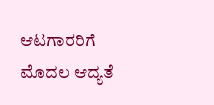ಆಟಗಾರರಿಗೆ ಮೊದಲ ಆದ್ಯತೆ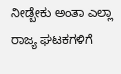ನೀಡ್ಬೇಕು ಅಂತಾ ಎಲ್ಲಾ ರಾಜ್ಯ ಘಟಕಗಳಿಗೆ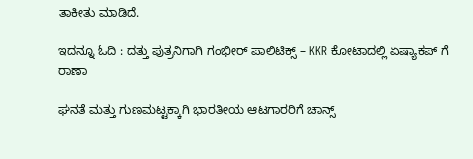ತಾಕೀತು ಮಾಡಿದೆ.

ಇದನ್ನೂ ಓದಿ : ದತ್ತು ಪುತ್ರನಿಗಾಗಿ ಗಂಭೀರ್ ಪಾಲಿಟಿಕ್ಸ್ – KKR ಕೋಟಾದಲ್ಲಿ ಏಷ್ಯಾಕಪ್ ಗೆ ರಾಣಾ

ಘನತೆ ಮತ್ತು ಗುಣಮಟ್ಟಕ್ಕಾಗಿ ಭಾರತೀಯ ಆಟಗಾರರಿಗೆ ಚಾನ್ಸ್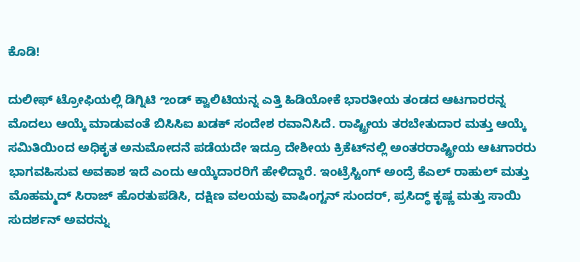ಕೊಡಿ!

ದುಲೀಫ್ ಟ್ರೋಫಿಯಲ್ಲಿ ಡಿಗ್ನಿಟಿ ಌಂಡ್ ಕ್ವಾಲಿಟಿಯನ್ನ ಎತ್ತಿ ಹಿಡಿಯೋಕೆ ಭಾರತೀಯ ತಂಡದ ಆಟಗಾರರನ್ನ ಮೊದಲು ಆಯ್ಕೆ ಮಾಡುವಂತೆ ಬಿಸಿಸಿಐ ಖಡಕ್ ಸಂದೇಶ ರವಾನಿಸಿದೆ. ರಾಷ್ಟ್ರೀಯ ತರಬೇತುದಾರ ಮತ್ತು ಆಯ್ಕೆ ಸಮಿತಿಯಿಂದ ಅಧಿಕೃತ ಅನುಮೋದನೆ ಪಡೆಯದೇ ಇದ್ರೂ ದೇಶೀಯ ಕ್ರಿಕೆಟ್‌ನಲ್ಲಿ ಅಂತರರಾಷ್ಟ್ರೀಯ ಆಟಗಾರರು ಭಾಗವಹಿಸುವ ಅವಕಾಶ ಇದೆ ಎಂದು ಆಯ್ಕೆದಾರರಿಗೆ ಹೇಳಿದ್ದಾರೆ. ಇಂಟ್ರೆಸ್ಟಿಂಗ್ ಅಂದ್ರೆ ಕೆಎಲ್ ರಾಹುಲ್ ಮತ್ತು ಮೊಹಮ್ಮದ್ ಸಿರಾಜ್ ಹೊರತುಪಡಿಸಿ, ದಕ್ಷಿಣ ವಲಯವು ವಾಷಿಂಗ್ಟನ್ ಸುಂದರ್, ಪ್ರಸಿದ್ಧ್ ಕೃಷ್ಣ ಮತ್ತು ಸಾಯಿ ಸುದರ್ಶನ್ ಅವರನ್ನು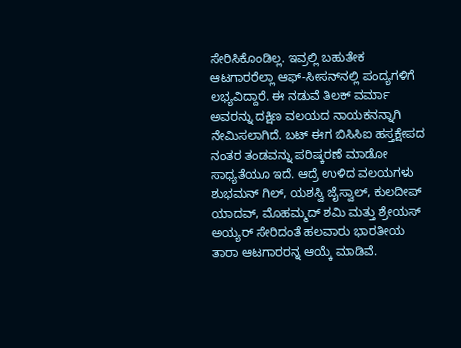ಸೇರಿಸಿಕೊಂಡಿಲ್ಲ. ಇವ್ರಲ್ಲಿ ಬಹುತೇಕ ಆಟಗಾರರೆಲ್ಲಾ ಆಫ್-ಸೀಸನ್‌ನಲ್ಲಿ ಪಂದ್ಯಗಳಿಗೆ ಲಭ್ಯವಿದ್ದಾರೆ. ಈ ನಡುವೆ ತಿಲಕ್ ವರ್ಮಾ ಅವರನ್ನು ದಕ್ಷಿಣ ವಲಯದ ನಾಯಕನನ್ನಾಗಿ ನೇಮಿಸಲಾಗಿದೆ. ಬಟ್ ಈಗ ಬಿಸಿಸಿಐ ಹಸ್ತಕ್ಷೇಪದ ನಂತರ ತಂಡವನ್ನು ಪರಿಷ್ಕರಣೆ ಮಾಡೋ ಸಾಧ್ಯತೆಯೂ ಇದೆ. ಆದ್ರೆ ಉಳಿದ ವಲಯಗಳು ಶುಭಮನ್ ಗಿಲ್, ಯಶಸ್ವಿ ಜೈಸ್ವಾಲ್, ಕುಲದೀಪ್ ಯಾದವ್, ಮೊಹಮ್ಮದ್ ಶಮಿ ಮತ್ತು ಶ್ರೇಯಸ್ ಅಯ್ಯರ್ ಸೇರಿದಂತೆ ಹಲವಾರು ಭಾರತೀಯ ತಾರಾ ಆಟಗಾರರನ್ನ ಆಯ್ಕೆ ಮಾಡಿವೆ.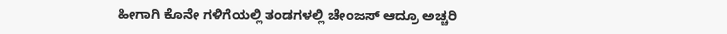ಹೀಗಾಗಿ ಕೊನೇ ಗಳಿಗೆಯಲ್ಲಿ ತಂಡಗಳಲ್ಲಿ ಚೇಂಜಸ್ ಆದ್ರೂ ಅಚ್ಚರಿ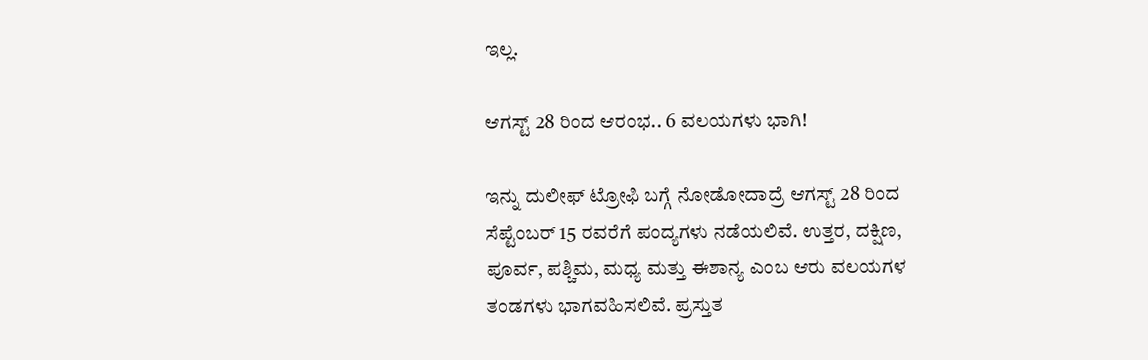ಇಲ್ಲ.

ಆಗಸ್ಟ್ 28 ರಿಂದ ಆರಂಭ.. 6 ವಲಯಗಳು ಭಾಗಿ!

ಇನ್ನು ದುಲೀಫ್ ಟ್ರೋಫಿ ಬಗ್ಗೆ ನೋಡೋದಾದ್ರೆ ಆಗಸ್ಟ್ 28 ರಿಂದ ಸೆಪ್ಟೆಂಬರ್ 15 ರವರೆಗೆ ಪಂದ್ಯಗಳು ನಡೆಯಲಿವೆ. ಉತ್ತರ, ದಕ್ಷಿಣ, ಪೂರ್ವ, ಪಶ್ಚಿಮ, ಮಧ್ಯ ಮತ್ತು ಈಶಾನ್ಯ ಎಂಬ ಆರು ವಲಯಗಳ ತಂಡಗಳು ಭಾಗವಹಿಸಲಿವೆ. ಪ್ರಸ್ತುತ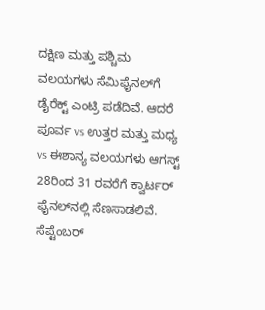ದಕ್ಷಿಣ ಮತ್ತು ಪಶ್ಚಿಮ ವಲಯಗಳು ಸೆಮಿಫೈನಲ್‌ಗೆ ಡೈರೆಕ್ಟ್ ಎಂಟ್ರಿ ಪಡೆದಿವೆ. ಆದರೆ ಪೂರ್ವ vs ಉತ್ತರ ಮತ್ತು ಮಧ್ಯ vs ಈಶಾನ್ಯ ವಲಯಗಳು ಆಗಸ್ಟ್ 28ರಿಂದ 31 ರವರೆಗೆ ಕ್ವಾರ್ಟರ್ ಫೈನಲ್‌ನಲ್ಲಿ ಸೆಣಸಾಡಲಿವೆ. ಸೆಪ್ಟೆಂಬರ್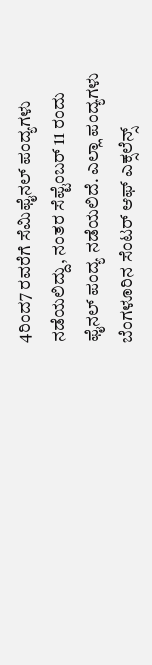4ರಿಂದ7 ರವರೆಗೆ ಸೆಮಿಫೈನಲ್ ಪಂದ್ಯಗಳು ನಡೆಯಲಿದ್ದು, ನಂತರ ಸೆಪ್ಟೆಂಬರ್ 11 ರಂದು ಫೈನಲ್ ಪಂದ್ಯ ನಡೆಯಲಿದೆ. ಎಲ್ಲಾ ಪಂದ್ಯಗಳು ಬೆಂಗಳೂರಿನ ಸೆಂಟರ್ ಆಫ್ ಎಕ್ಸಲೆನ್ಸ್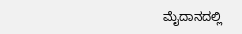ಮೈದಾನದಲ್ಲಿ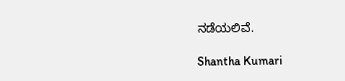ನಡೆಯಲಿವೆ.

Shantha Kumari